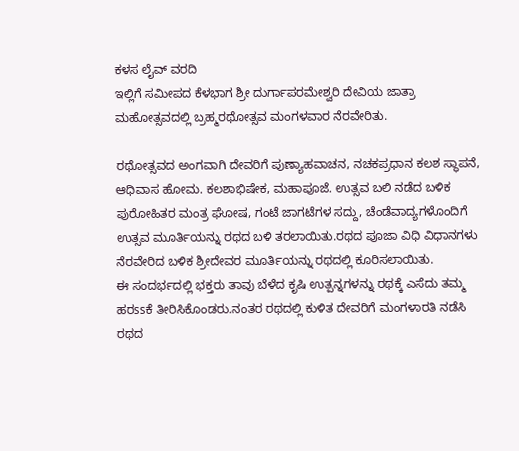ಕಳಸ ಲೈವ್ ವರದಿ
ಇಲ್ಲಿಗೆ ಸಮೀಪದ ಕೆಳಭಾಗ ಶ್ರೀ ದುರ್ಗಾಪರಮೇಶ್ವರಿ ದೇವಿಯ ಜಾತ್ರಾ ಮಹೋತ್ಸವದಲ್ಲಿ ಬ್ರಹ್ಮರಥೋತ್ಸವ ಮಂಗಳವಾರ ನೆರವೇರಿತು.

ರಥೋತ್ಸವದ ಅಂಗವಾಗಿ ದೇವರಿಗೆ ಪುಣ್ಯಾಹವಾಚನ, ನಚಕಪ್ರಧಾನ ಕಲಶ ಸ್ಥಾಪನೆ, ಆಧಿವಾಸ ಹೋಮ. ಕಲಶಾಭಿಷೇಕ, ಮಹಾಪೂಜೆ. ಉತ್ಸವ ಬಲಿ ನಡೆದ ಬಳಿಕ ಪುರೋಹಿತರ ಮಂತ್ರ ಘೋಷ, ಗಂಟೆ ಜಾಗಟೆಗಳ ಸದ್ದು, ಚೆಂಡೆವಾದ್ಯಗಳೊಂದಿಗೆ ಉತ್ಸವ ಮೂರ್ತಿಯನ್ನು ರಥದ ಬಳಿ ತರಲಾಯಿತು.ರಥದ ಪೂಜಾ ವಿಧಿ ವಿಧಾನಗಳು ನೆರವೇರಿದ ಬಳಿಕ ಶ್ರೀದೇವರ ಮೂರ್ತಿಯನ್ನು ರಥದಲ್ಲಿ ಕೂರಿಸಲಾಯಿತು.
ಈ ಸಂದರ್ಭದಲ್ಲಿ ಭಕ್ತರು ತಾವು ಬೆಳೆದ ಕೃಷಿ ಉತ್ಪನ್ನಗಳನ್ನು ರಥಕ್ಕೆ ಎಸೆದು ತಮ್ಮ ಹರssಕೆ ತೀರಿಸಿಕೊಂಡರು.ನಂತರ ರಥದಲ್ಲಿ ಕುಳಿತ ದೇವರಿಗೆ ಮಂಗಳಾರತಿ ನಡೆಸಿ ರಥದ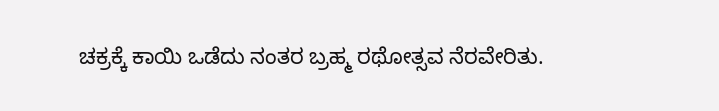ಚಕ್ರಕ್ಕೆ ಕಾಯಿ ಒಡೆದು ನಂತರ ಬ್ರಹ್ಮ ರಥೋತ್ಸವ ನೆರವೇರಿತು.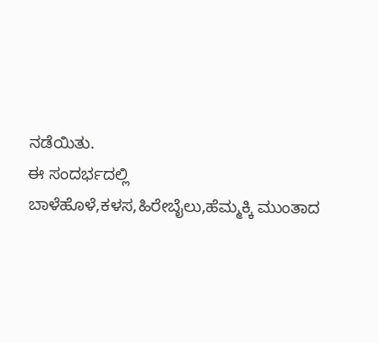ನಡೆಯಿತು.
ಈ ಸಂದರ್ಭದಲ್ಲಿ ಬಾಳೆಹೊಳೆ,ಕಳಸ,ಹಿರೇಬೈಲು,ಹೆಮ್ಮಕ್ಕಿ ಮುಂತಾದ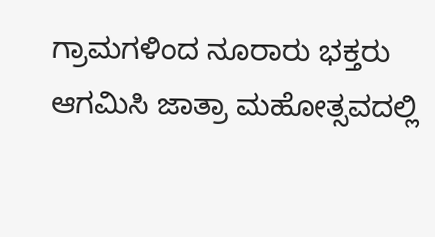ಗ್ರಾಮಗಳಿಂದ ನೂರಾರು ಭಕ್ತರು ಆಗಮಿಸಿ ಜಾತ್ರಾ ಮಹೋತ್ಸವದಲ್ಲಿ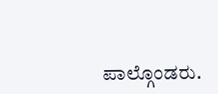ಪಾಲ್ಗೊಂಡರು.